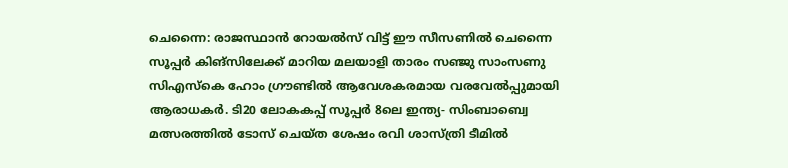ചെന്നൈ: രാജസ്ഥാൻ റോയൽസ് വിട്ട് ഈ സീസണിൽ ചെന്നൈ സൂപ്പർ കിങ്സിലേക്ക് മാറിയ മലയാളി താരം സഞ്ജു സാംസണു സിഎസ്കെ ഹോം ഗ്രൗണ്ടിൽ ആവേശകരമായ വരവേൽപ്പുമായി ആരാധകർ. ടി20 ലോകകപ്പ് സൂപ്പർ 8ലെ ഇന്ത്യ- സിംബാബ്വെ മത്സരത്തിൽ ടോസ് ചെയ്ത ശേഷം രവി ശാസ്ത്രി ടീമിൽ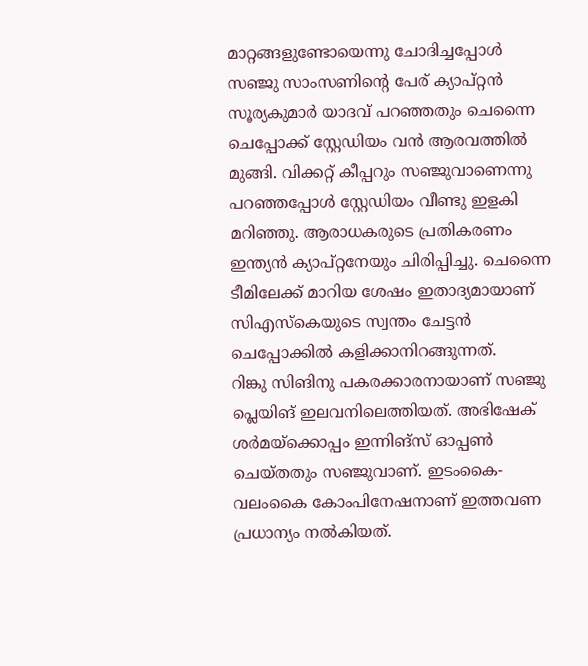മാറ്റങ്ങളുണ്ടോയെന്നു ചോദിച്ചപ്പോൾ സഞ്ജു സാംസണിന്റെ പേര് ക്യാപ്റ്റൻ സൂര്യകുമാർ യാദവ് പറഞ്ഞതും ചെന്നൈ ചെപ്പോക്ക് സ്റ്റേഡിയം വൻ ആരവത്തിൽ മുങ്ങി. വിക്കറ്റ് കീപ്പറും സഞ്ജുവാണെന്നു പറഞ്ഞപ്പോൾ സ്റ്റേഡിയം വീണ്ടു ഇളകി മറിഞ്ഞു. ആരാധകരുടെ പ്രതികരണം ഇന്ത്യൻ ക്യാപ്റ്റനേയും ചിരിപ്പിച്ചു. ചെന്നൈ ടീമിലേക്ക് മാറിയ ശേഷം ഇതാദ്യമായാണ് സിഎസ്കെയുടെ സ്വന്തം ചേട്ടൻ ചെപ്പോക്കിൽ കളിക്കാനിറങ്ങുന്നത്.
റിങ്കു സിങിനു പകരക്കാരനായാണ് സഞ്ജു പ്ലെയിങ് ഇലവനിലെത്തിയത്. അഭിഷേക് ശർമയ്ക്കൊപ്പം ഇന്നിങ്സ് ഓപ്പൺ ചെയ്തതും സഞ്ജുവാണ്. ഇടംകൈ- വലംകൈ കോംപിനേഷനാണ് ഇത്തവണ പ്രധാന്യം നൽകിയത്.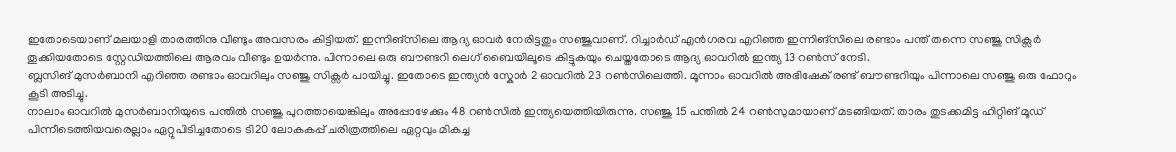ഇതോടെയാണ് മലയാളി താരത്തിനു വീണ്ടും അവസരം കിട്ടിയത്. ഇന്നിങ്സിലെ ആദ്യ ഓവർ നേരിട്ടതും സഞ്ജുവാണ്. റിച്ചാർഡ് എൻഗരവ എറിഞ്ഞ ഇന്നിങ്സിലെ രണ്ടാം പന്ത് തന്നെ സഞ്ജു സിക്സർ തൂക്കിയതോടെ സ്റ്റേഡിയത്തിലെ ആരവം വീണ്ടും ഉയർന്നു. പിന്നാലെ ഒരു ബൗണ്ടറി ലെഗ് ബൈയിലൂടെ കിട്ടുകയും ചെയ്തതോടെ ആദ്യ ഓവറിൽ ഇന്ത്യ 13 റൺസ് നേടി.
ബ്ലസിങ് മുസർബാനി എറിഞ്ഞ രണ്ടാം ഓവറിലും സഞ്ജു സിക്സർ പായിച്ചു. ഇതോടെ ഇന്ത്യൻ സ്കോർ 2 ഓവറിൽ 23 റൺസിലെത്തി. മൂന്നാം ഓവറിൽ അഭിഷേക് രണ്ട് ബൗണ്ടറിയും പിന്നാലെ സഞ്ജു ഒരു ഫോറും കൂടി അടിച്ചു.
നാലാം ഓവറിൽ മുസർബാനിയുടെ പന്തിൽ സഞ്ജു പുറത്തായെങ്കിലും അപ്പോഴേക്കും 48 റൺസിൽ ഇന്ത്യയെത്തിയിരുന്നു. സഞ്ജു 15 പന്തിൽ 24 റൺസുമായാണ് മടങ്ങിയത്. താരം തുടക്കമിട്ട ഹിറ്റിങ് മൂഡ് പിന്നീടെത്തിയവരെല്ലാം ഏറ്റുപിടിച്ചതോടെ ടി20 ലോകകപ്പ് ചരിത്രത്തിലെ ഏറ്റവും മികച്ച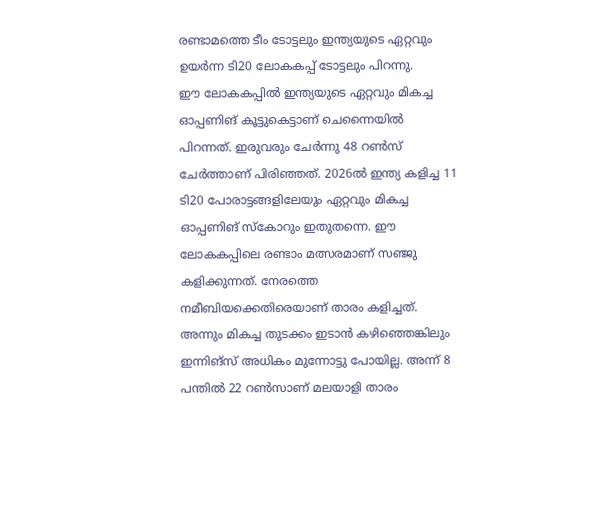രണ്ടാമത്തെ ടീം ടോട്ടലും ഇന്ത്യയുടെ ഏറ്റവും ഉയർന്ന ടി20 ലോകകപ്പ് ടോട്ടലും പിറന്നു.
ഈ ലോകകപ്പിൽ ഇന്ത്യയുടെ ഏറ്റവും മികച്ച ഓപ്പണിങ് കൂട്ടുകെട്ടാണ് ചെന്നൈയിൽ പിറന്നത്. ഇരുവരും ചേർന്നു 48 റൺസ് ചേർത്താണ് പിരിഞ്ഞത്. 2026ൽ ഇന്ത്യ കളിച്ച 11 ടി20 പോരാട്ടങ്ങളിലേയും ഏറ്റവും മികച്ച ഓപ്പണിങ് സ്കോറും ഇതുതന്നെ. ഈ ലോകകപ്പിലെ രണ്ടാം മത്സരമാണ് സഞ്ജു കളിക്കുന്നത്. നേരത്തെ നമീബിയക്കെതിരെയാണ് താരം കളിച്ചത്. അന്നും മികച്ച തുടക്കം ഇടാൻ കഴിഞ്ഞെങ്കിലും ഇന്നിങ്സ് അധികം മുന്നോട്ടു പോയില്ല. അന്ന് 8 പന്തിൽ 22 റൺസാണ് മലയാളി താരം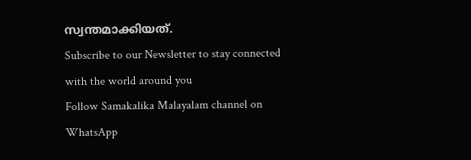സ്വന്തമാക്കിയത്.
Subscribe to our Newsletter to stay connected with the world around you
Follow Samakalika Malayalam channel on WhatsApp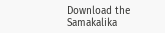Download the Samakalika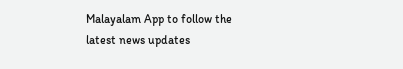Malayalam App to follow the latest news updates